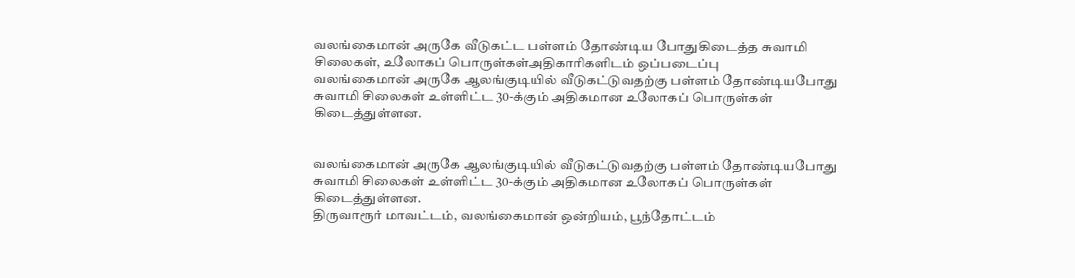வலங்கைமான் அருகே வீடுகட்ட பள்ளம் தோண்டிய போதுகிடைத்த சுவாமி சிலைகள், உலோகப் பொருள்கள்அதிகாரிகளிடம் ஒப்படைப்பு
வலங்கைமான் அருகே ஆலங்குடியில் வீடுகட்டுவதற்கு பள்ளம் தோண்டியபோது சுவாமி சிலைகள் உள்ளிட்ட 30-க்கும் அதிகமான உலோகப் பொருள்கள் கிடைத்துள்ளன.


வலங்கைமான் அருகே ஆலங்குடியில் வீடுகட்டுவதற்கு பள்ளம் தோண்டியபோது சுவாமி சிலைகள் உள்ளிட்ட 30-க்கும் அதிகமான உலோகப் பொருள்கள் கிடைத்துள்ளன.
திருவாரூர் மாவட்டம், வலங்கைமான் ஒன்றியம், பூந்தோட்டம்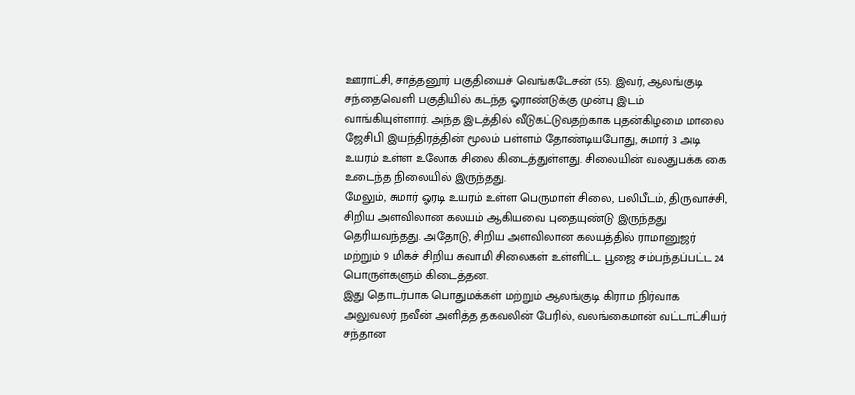ஊராட்சி, சாத்தனூர் பகுதியைச் வெங்கடேசன் (55). இவர், ஆலங்குடி சந்தைவெளி பகுதியில் கடந்த ஓராண்டுக்கு முன்பு இடம் வாங்கியுள்ளார். அந்த இடத்தில் வீடுகட்டுவதற்காக புதன்கிழமை மாலை ஜேசிபி இயந்திரத்தின் மூலம் பள்ளம் தோண்டியபோது, சுமார் 3 அடி உயரம் உள்ள உலோக சிலை கிடைத்துள்ளது. சிலையின் வலதுபக்க கை உடைந்த நிலையில் இருந்தது.
மேலும், சுமார் ஓரடி உயரம் உள்ள பெருமாள் சிலை, பலிபீடம், திருவாச்சி, சிறிய அளவிலான கலயம் ஆகியவை புதையுண்டு இருந்தது தெரியவந்தது. அதோடு, சிறிய அளவிலான கலயத்தில் ராமானுஜர் மற்றும் 9 மிகச் சிறிய சுவாமி சிலைகள் உள்ளிட்ட பூஜை சம்பந்தப்பட்ட 24 பொருள்களும் கிடைத்தன.
இது தொடர்பாக பொதுமக்கள் மற்றும் ஆலங்குடி கிராம நிர்வாக அலுவலர் நவீன் அளித்த தகவலின் பேரில், வலங்கைமான் வட்டாட்சியர் சந்தான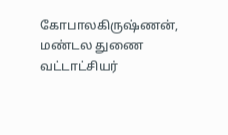கோபாலகிருஷ்ணன், மண்டல துணை வட்டாட்சியர்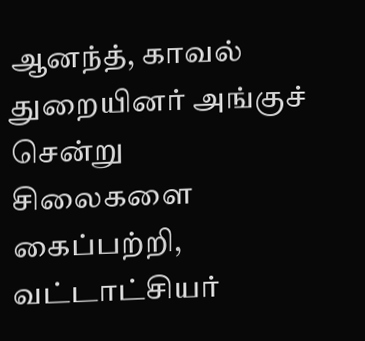ஆனந்த், காவல் துறையினர் அங்குச் சென்று சிலைகளை கைப்பற்றி, வட்டாட்சியர்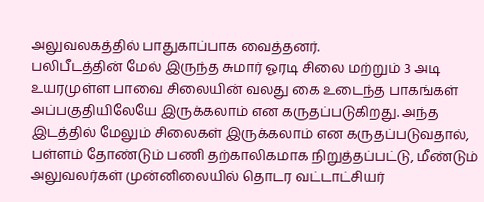அலுவலகத்தில் பாதுகாப்பாக வைத்தனர்.
பலிபீடத்தின் மேல் இருந்த சுமார் ஓரடி சிலை மற்றும் 3 அடி உயரமுள்ள பாவை சிலையின் வலது கை உடைந்த பாகங்கள் அப்பகுதியிலேயே இருக்கலாம் என கருதப்படுகிறது. அந்த இடத்தில் மேலும் சிலைகள் இருக்கலாம் என கருதப்படுவதால், பள்ளம் தோண்டும் பணி தற்காலிகமாக நிறுத்தப்பட்டு, மீண்டும் அலுவலர்கள் முன்னிலையில் தொடர வட்டாட்சியர்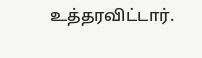உத்தரவிட்டார்.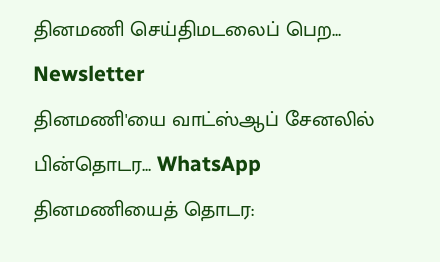தினமணி செய்திமடலைப் பெற... Newsletter
தினமணி'யை வாட்ஸ்ஆப் சேனலில் பின்தொடர... WhatsApp
தினமணியைத் தொடர: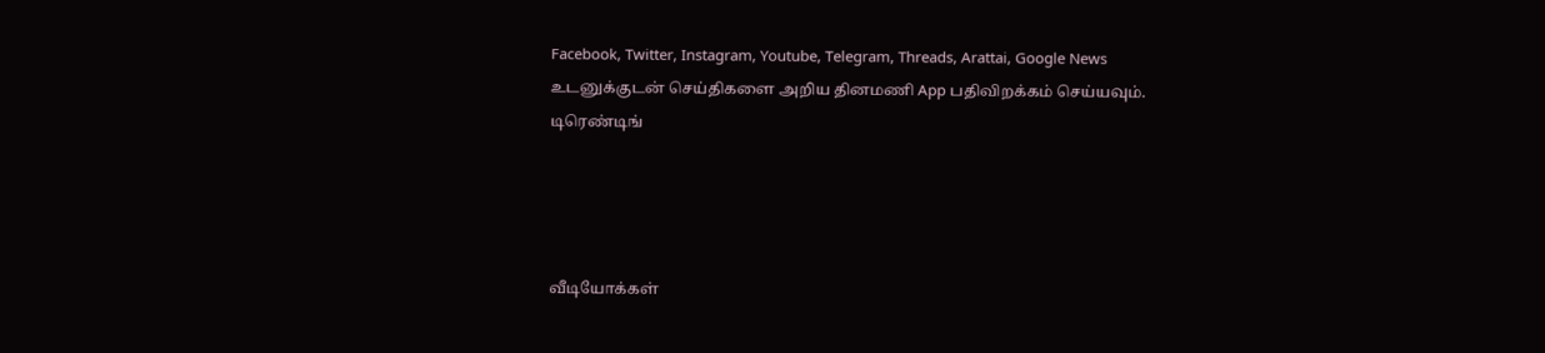Facebook, Twitter, Instagram, Youtube, Telegram, Threads, Arattai, Google News
உடனுக்குடன் செய்திகளை அறிய தினமணி App பதிவிறக்கம் செய்யவும்.
டிரெண்டிங்




வீடியோக்கள்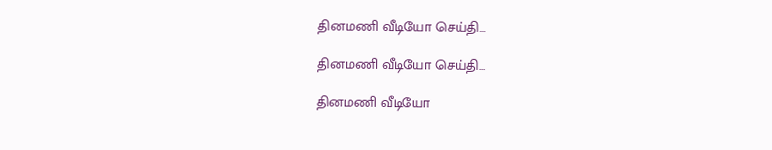தினமணி வீடியோ செய்தி...

தினமணி வீடியோ செய்தி...

தினமணி வீடியோ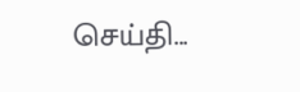செய்தி...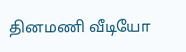தினமணி வீடியோ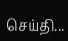செய்தி...